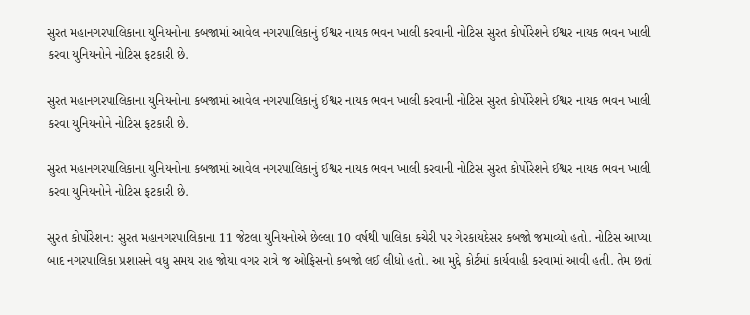સુરત મહાનગરપાલિકાના યુનિયનોના કબજામાં આવેલ નગરપાલિકાનું ઈશ્વર નાયક ભવન ખાલી કરવાની નોટિસ સુરત કોર્પોરેશને ઈશ્વર નાયક ભવન ખાલી કરવા યુનિયનોને નોટિસ ફટકારી છે.

સુરત મહાનગરપાલિકાના યુનિયનોના કબજામાં આવેલ નગરપાલિકાનું ઈશ્વર નાયક ભવન ખાલી કરવાની નોટિસ સુરત કોર્પોરેશને ઈશ્વર નાયક ભવન ખાલી કરવા યુનિયનોને નોટિસ ફટકારી છે.

સુરત મહાનગરપાલિકાના યુનિયનોના કબજામાં આવેલ નગરપાલિકાનું ઈશ્વર નાયક ભવન ખાલી કરવાની નોટિસ સુરત કોર્પોરેશને ઈશ્વર નાયક ભવન ખાલી કરવા યુનિયનોને નોટિસ ફટકારી છે.

સુરત કોર્પોરેશન: સુરત મહાનગરપાલિકાના 11 જેટલા યુનિયનોએ છેલ્લા 10 વર્ષથી પાલિકા કચેરી પર ગેરકાયદેસર કબજો જમાવ્યો હતો. નોટિસ આપ્યા બાદ નગરપાલિકા પ્રશાસને વધુ સમય રાહ જોયા વગર રાત્રે જ ઓફિસનો કબજો લઈ લીધો હતો. આ મુદ્દે કોર્ટમાં કાર્યવાહી કરવામાં આવી હતી. તેમ છતાં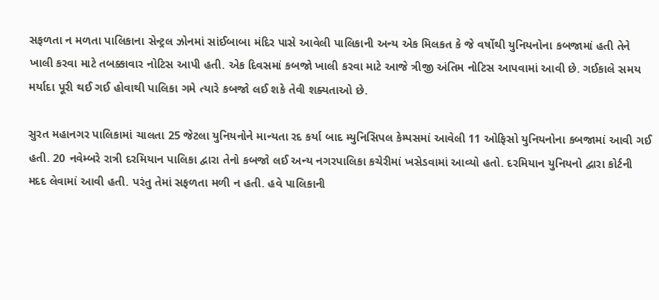સફળતા ન મળતા પાલિકાના સેન્ટ્રલ ઝોનમાં સાંઈબાબા મંદિર પાસે આવેલી પાલિકાની અન્ય એક મિલકત કે જે વર્ષોથી યુનિયનોના કબજામાં હતી તેને ખાલી કરવા માટે તબક્કાવાર નોટિસ આપી હતી. એક દિવસમાં કબજો ખાલી કરવા માટે આજે ત્રીજી અંતિમ નોટિસ આપવામાં આવી છે. ગઈકાલે સમય મર્યાદા પૂરી થઈ ગઈ હોવાથી પાલિકા ગમે ત્યારે કબજો લઈ શકે તેવી શક્યતાઓ છે.

સુરત મહાનગર પાલિકામાં ચાલતા 25 જેટલા યુનિયનોને માન્યતા રદ કર્યા બાદ મ્યુનિસિપલ કેમ્પસમાં આવેલી 11 ઓફિસો યુનિયનોના કબજામાં આવી ગઈ હતી. 20 નવેમ્બરે રાત્રી દરમિયાન પાલિકા દ્વારા તેનો કબજો લઈ અન્ય નગરપાલિકા કચેરીમાં ખસેડવામાં આવ્યો હતો. દરમિયાન યુનિયનો દ્વારા કોર્ટની મદદ લેવામાં આવી હતી. પરંતુ તેમાં સફળતા મળી ન હતી. હવે પાલિકાની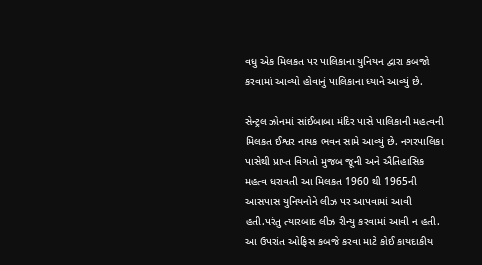વધુ એક મિલકત પર પાલિકાના યુનિયન દ્વારા કબજો કરવામાં આવ્યો હોવાનું પાલિકાના ધ્યાને આવ્યું છે.

સેન્ટ્રલ ઝોનમાં સાંઈબાબા મંદિર પાસે પાલિકાની મહત્વની મિલકત ઈશ્વર નાયક ભવન સામે આવ્યું છે. નગરપાલિકા પાસેથી પ્રાપ્ત વિગતો મુજબ જૂની અને ઐતિહાસિક મહત્વ ધરાવતી આ મિલકત 1960 થી 1965ની આસપાસ યુનિયનોને લીઝ પર આપવામાં આવી હતી.પરંતુ ત્યારબાદ લીઝ રીન્યુ કરવામાં આવી ન હતી. આ ઉપરાંત ઓફિસ કબજે કરવા માટે કોઈ કાયદાકીય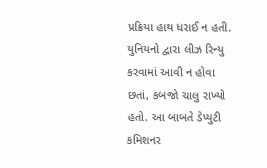પ્રક્રિયા હાથ ધરાઈ ન હતી. યુનિયનો દ્વારા લીઝ રિન્યુ કરવામાં આવી ન હોવા છતાં, કબજો ચાલુ રાખ્યો હતો. આ બાબતે ડેપ્યુટી કમિશનર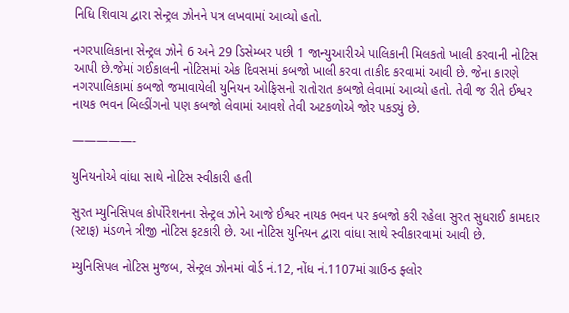નિધિ શિવાચ દ્વારા સેન્ટ્રલ ઝોનને પત્ર લખવામાં આવ્યો હતો.

નગરપાલિકાના સેન્ટ્રલ ઝોને 6 અને 29 ડિસેમ્બર પછી 1 જાન્યુઆરીએ પાલિકાની મિલકતો ખાલી કરવાની નોટિસ આપી છે.જેમાં ગઈકાલની નોટિસમાં એક દિવસમાં કબજો ખાલી કરવા તાકીદ કરવામાં આવી છે. જેના કારણે નગરપાલિકામાં કબજો જમાવાયેલી યુનિયન ઓફિસનો રાતોરાત કબજો લેવામાં આવ્યો હતો. તેવી જ રીતે ઈશ્વર નાયક ભવન બિલ્ડીંગનો પણ કબજો લેવામાં આવશે તેવી અટકળોએ જોર પકડ્યું છે.

—————-

યુનિયનોએ વાંધા સાથે નોટિસ સ્વીકારી હતી

સુરત મ્યુનિસિપલ કોર્પોરેશનના સેન્ટ્રલ ઝોને આજે ઈશ્વર નાયક ભવન પર કબજો કરી રહેલા સુરત સુધરાઈ કામદાર (સ્ટાફ) મંડળને ત્રીજી નોટિસ ફટકારી છે. આ નોટિસ યુનિયન દ્વારા વાંધા સાથે સ્વીકારવામાં આવી છે.

મ્યુનિસિપલ નોટિસ મુજબ, સેન્ટ્રલ ઝોનમાં વોર્ડ નં.12, નોંધ નં.1107માં ગ્રાઉન્ડ ફ્લોર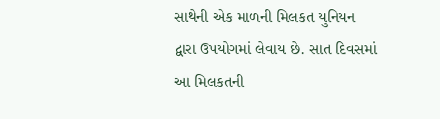સાથેની એક માળની મિલકત યુનિયન દ્વારા ઉપયોગમાં લેવાય છે. સાત દિવસમાં આ મિલકતની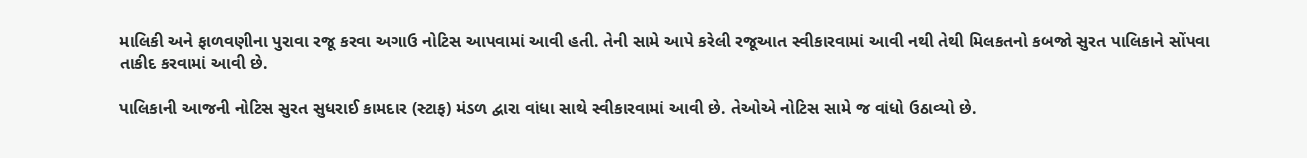માલિકી અને ફાળવણીના પુરાવા રજૂ કરવા અગાઉ નોટિસ આપવામાં આવી હતી. તેની સામે આપે કરેલી રજૂઆત સ્વીકારવામાં આવી નથી તેથી મિલકતનો કબજો સુરત પાલિકાને સોંપવા તાકીદ કરવામાં આવી છે.

પાલિકાની આજની નોટિસ સુરત સુધરાઈ કામદાર (સ્ટાફ) મંડળ દ્વારા વાંધા સાથે સ્વીકારવામાં આવી છે. તેઓએ નોટિસ સામે જ વાંધો ઉઠાવ્યો છે.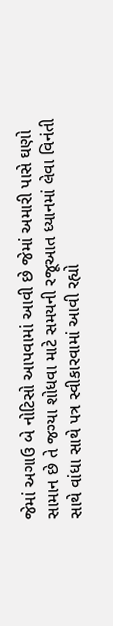જેમાં અગાઉ બે નોટિસો આપવામાં આવી છે જેમાં અમારી પાસે ઘણો સામાન છે તે જગ્યા શોધવા માટે સમયની રજૂઆત ધ્યાનમાં લેવા વિનંતી સાથે વાંધા સાથે પત્ર સ્વીકારવામાં આવી રહ્યો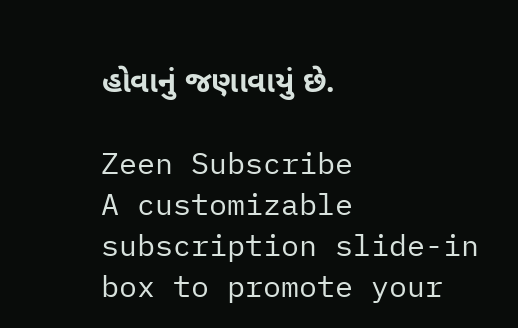હોવાનું જણાવાયું છે.

Zeen Subscribe
A customizable subscription slide-in box to promote your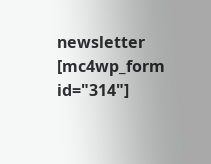newsletter
[mc4wp_form id="314"]